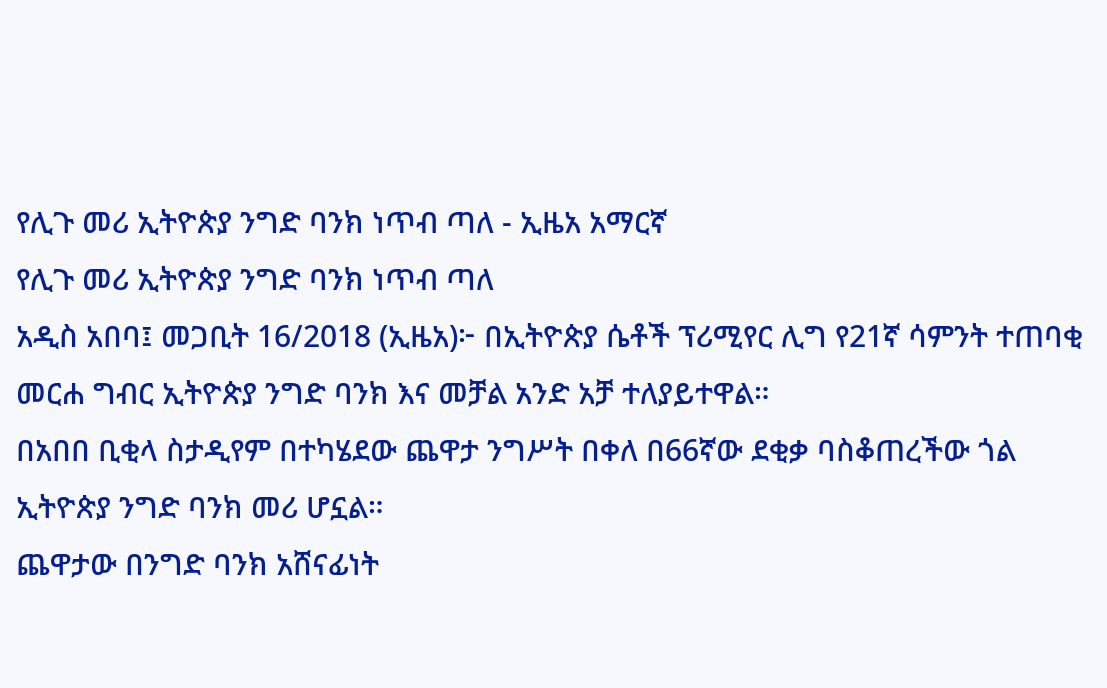የሊጉ መሪ ኢትዮጵያ ንግድ ባንክ ነጥብ ጣለ - ኢዜአ አማርኛ
የሊጉ መሪ ኢትዮጵያ ንግድ ባንክ ነጥብ ጣለ
አዲስ አበባ፤ መጋቢት 16/2018 (ኢዜአ)፦ በኢትዮጵያ ሴቶች ፕሪሚየር ሊግ የ21ኛ ሳምንት ተጠባቂ መርሐ ግብር ኢትዮጵያ ንግድ ባንክ እና መቻል አንድ አቻ ተለያይተዋል።
በአበበ ቢቂላ ስታዲየም በተካሄደው ጨዋታ ንግሥት በቀለ በ66ኛው ደቂቃ ባስቆጠረችው ጎል ኢትዮጵያ ንግድ ባንክ መሪ ሆኗል።
ጨዋታው በንግድ ባንክ አሸናፊነት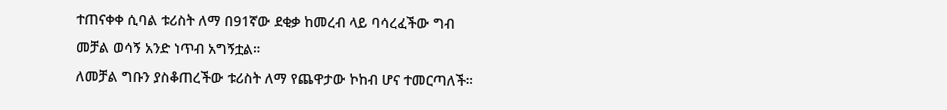ተጠናቀቀ ሲባል ቱሪስት ለማ በ91ኛው ደቂቃ ከመረብ ላይ ባሳረፈችው ግብ መቻል ወሳኝ አንድ ነጥብ አግኝቷል።
ለመቻል ግቡን ያስቆጠረችው ቱሪስት ለማ የጨዋታው ኮከብ ሆና ተመርጣለች።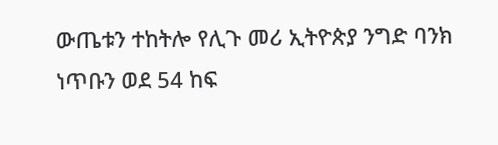ውጤቱን ተከትሎ የሊጉ መሪ ኢትዮጵያ ንግድ ባንክ ነጥቡን ወደ 54 ከፍ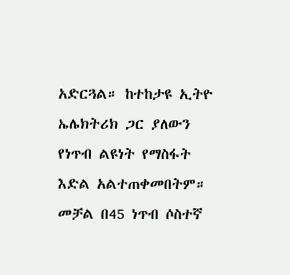አድርጓል። ከተከታዩ ኢትዮ ኤሌክትሪክ ጋር ያለውን የነጥብ ልዩነት የማስፋት እድል አልተጠቀመበትም።
መቻል በ45 ነጥብ ሶስተኛ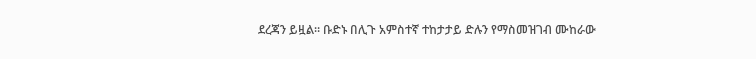ደረጃን ይዟል። ቡድኑ በሊጉ አምስተኛ ተከታታይ ድሉን የማስመዝገብ ሙከራው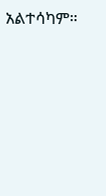አልተሳካም።